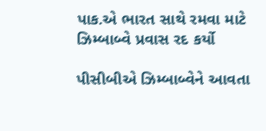પાક.એ ભારત સાથે રમવા માટે ઝિમ્બાબ્વે પ્રવાસ રદ કર્યો

પીસીબીએ ઝિમ્બાબ્વેને આવતા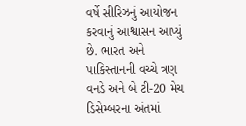વર્ષે સીરિઝનું આયોજન કરવાનું આશ્વાસન આપ્યું છે. ભારત અને પાકિસ્તાનની વચ્ચે ત્રણ વનડે અને બે ટી-20 મેચ ડિસેમ્બરના અંતમાં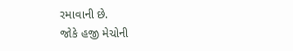રમાવાની છે.
જોકે હજી મેચોની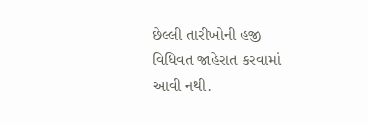છેલ્લી તારીખોની હજી વિધિવત જાહેરાત કરવામાં આવી નથી.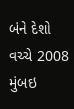બંને દેશો વચ્ચે 2008 મુંબઇ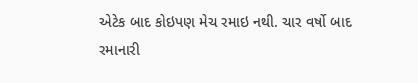એટેક બાદ કોઇપણ મેચ રમાઇ નથી. ચાર વર્ષો બાદ રમાનારી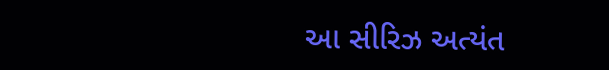આ સીરિઝ અત્યંત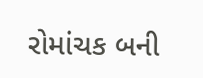રોમાંચક બની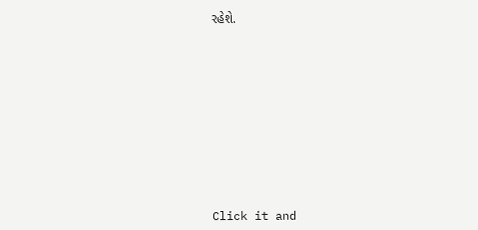રહેશે.












Click it and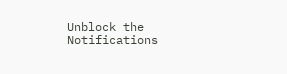Unblock the Notifications